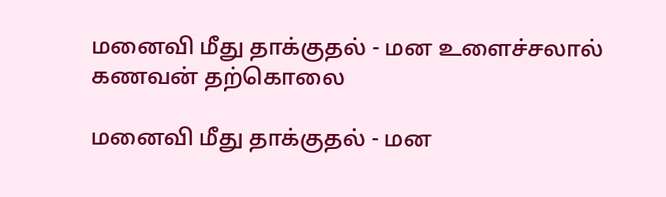மனைவி மீது தாக்குதல் - மன உளைச்சலால் கணவன் தற்கொலை

மனைவி மீது தாக்குதல் - மன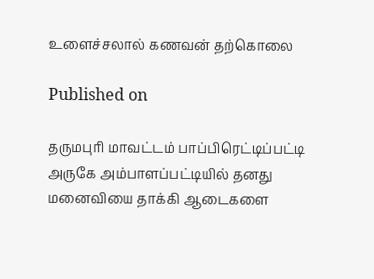உளைச்சலால் கணவன் தற்கொலை

Published on

தருமபுரி மாவட்டம் பாப்பிரெட்டிப்பட்டி அருகே அம்பாளப்பட்டியில் தனது மனைவியை தாக்கி ஆடைகளை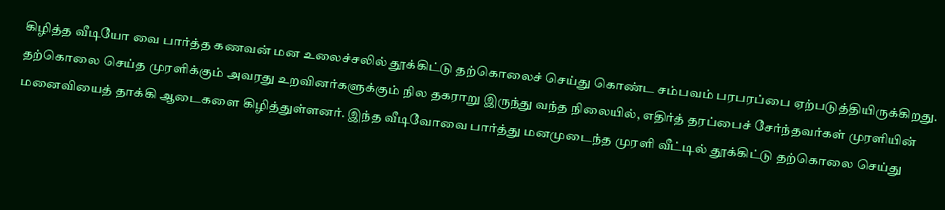கிழித்த வீடியோ வை பார்த்த கணவன் மன உலைச்சலில் தூக்கிட்டு தற்கொலைச் செய்து கொண்ட சம்பவம் பரபரப்பை ஏற்படுத்தியிருக்கிறது. தற்கொலை செய்த முரளிக்கும் அவரது உறவினர்களுக்கும் நில தகராறு இருந்து வந்த நிலையில், எதிர்த் தரப்பைச் சேர்ந்தவர்கள் முரளியின் மனைவியைத் தாக்கி ஆடைகளை கிழித்துள்ளனர். இந்த வீடிவோவை பார்த்து மனமுடைந்த முரளி வீட்டில் தூக்கிட்டு தற்கொலை செய்து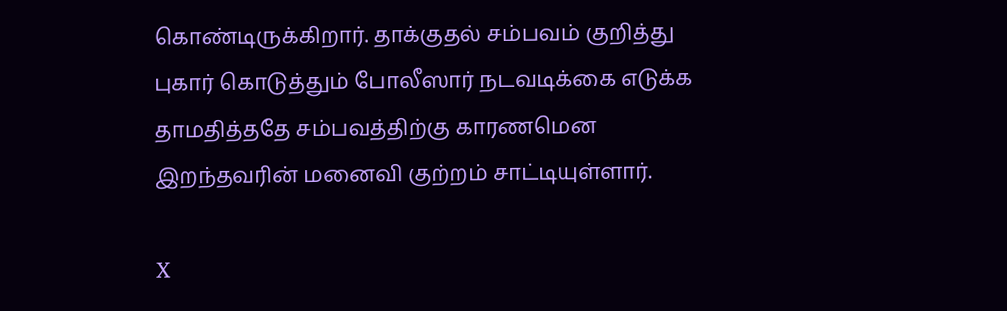கொண்டிருக்கிறார். தாக்குதல் சம்பவம் குறித்து புகார் கொடுத்தும் போலீஸார் நடவடிக்கை எடுக்க தாமதித்ததே சம்பவத்திற்கு காரணமென இறந்தவரின் மனைவி குற்றம் சாட்டியுள்ளார்.

X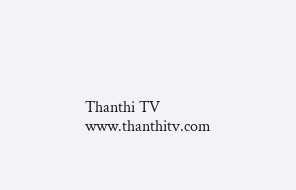Thanthi TV
www.thanthitv.com